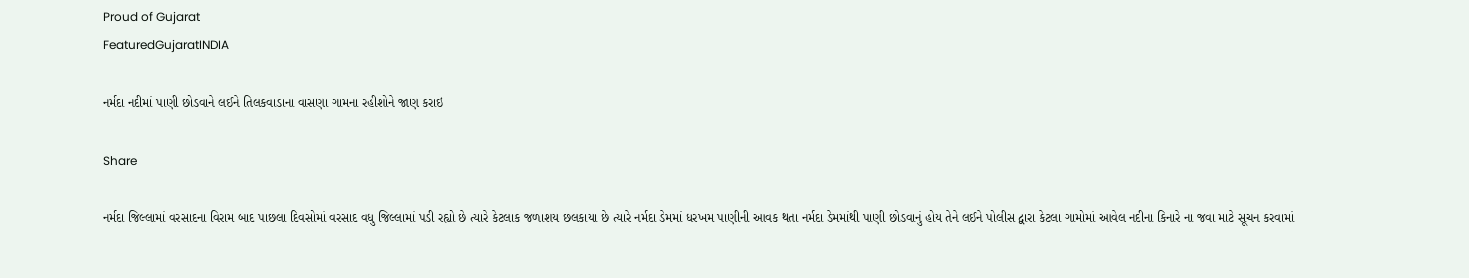Proud of Gujarat
FeaturedGujaratINDIA

નર્મદા નદીમાં પાણી છોડવાને લઈને તિલકવાડાના વાસણા ગામના રહીશોને જાણ કરાઇ

Share

નર્મદા જિલ્લામાં વરસાદના વિરામ બાદ પાછલા દિવસોમાં વરસાદ વધુ જિલ્લામાં પડી રહ્યો છે ત્યારે કેટલાક જળાશય છલકાયા છે ત્યારે નર્મદા ડેમમાં ધરખમ પાણીની આવક થતા નર્મદા ડેમમાંથી પાણી છોડવાનું હોય તેને લઈને પોલીસ દ્વારા કેટલા ગામોમાં આવેલ નદીના કિનારે ના જવા માટે સૂચન કરવામાં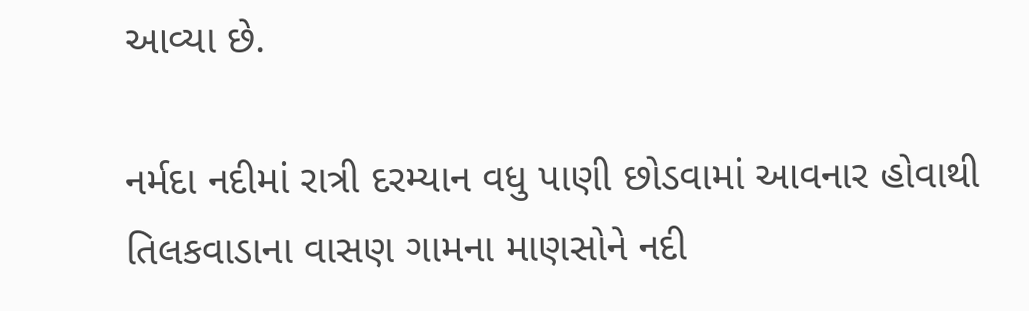આવ્યા છે.

નર્મદા નદીમાં રાત્રી દરમ્યાન વધુ પાણી છોડવામાં આવનાર હોવાથી તિલકવાડાના વાસણ ગામના માણસોને નદી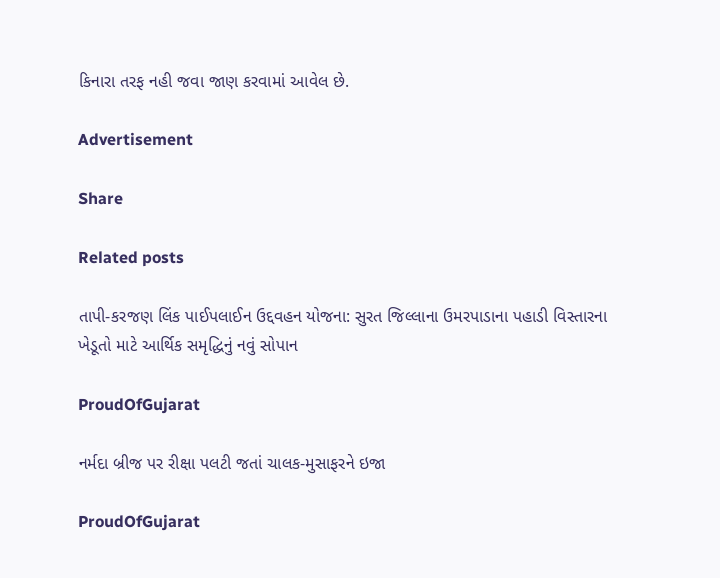કિનારા તરફ નહી જવા જાણ કરવામાં આવેલ છે.

Advertisement

Share

Related posts

તાપી-કરજણ લિંક પાઈપલાઈન ઉદ્દવહન યોજના: સુરત જિલ્લાના ઉમરપાડાના પહાડી વિસ્તારના ખેડૂતો માટે આર્થિક સમૃદ્ધિનું નવું સોપાન

ProudOfGujarat

નર્મદા બ્રીજ પર રીક્ષા પલટી જતાં ચાલક-મુસાફરને ઇજા

ProudOfGujarat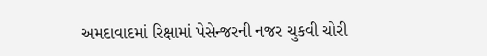અમદાવાદમાં રિક્ષામાં પેસેન્જરની નજર ચુકવી ચોરી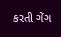કરતી ગેંગ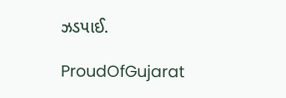ઝડપાઈ.

ProudOfGujarat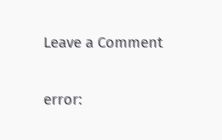Leave a Comment

error: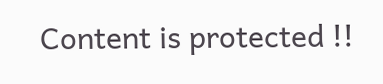Content is protected !!